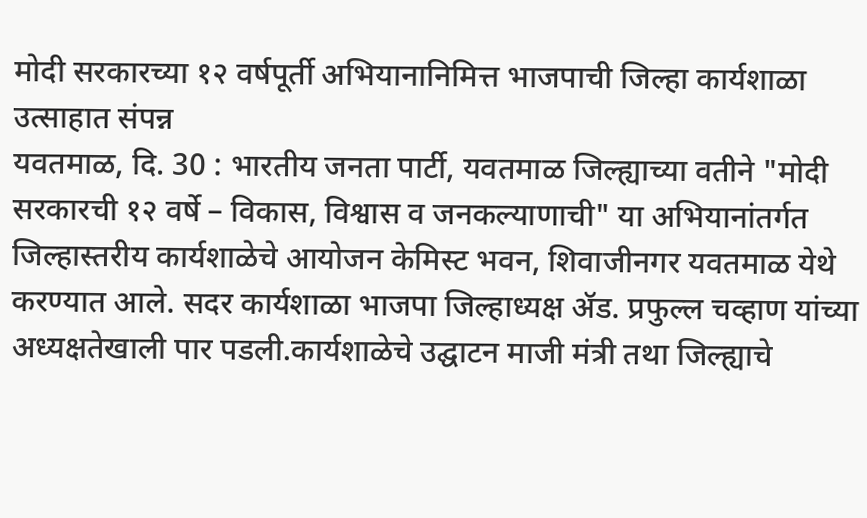मोदी सरकारच्या १२ वर्षपूर्ती अभियानानिमित्त भाजपाची जिल्हा कार्यशाळा उत्साहात संपन्न
यवतमाळ, दि. 30 : भारतीय जनता पार्टी, यवतमाळ जिल्ह्याच्या वतीने "मोदी सरकारची १२ वर्षे – विकास, विश्वास व जनकल्याणाची" या अभियानांतर्गत जिल्हास्तरीय कार्यशाळेचे आयोजन केमिस्ट भवन, शिवाजीनगर यवतमाळ येथे करण्यात आले. सदर कार्यशाळा भाजपा जिल्हाध्यक्ष ॲड. प्रफुल्ल चव्हाण यांच्या अध्यक्षतेखाली पार पडली.कार्यशाळेचे उद्घाटन माजी मंत्री तथा जिल्ह्याचे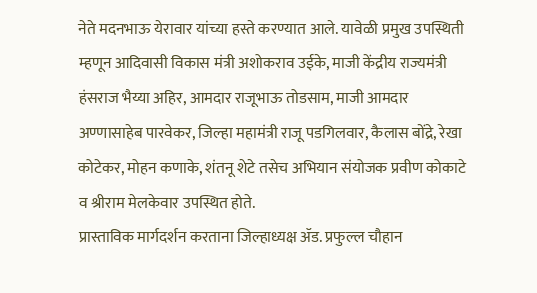नेते मदनभाऊ येरावार यांच्या हस्ते करण्यात आले. यावेळी प्रमुख उपस्थिती म्हणून आदिवासी विकास मंत्री अशोकराव उईके, माजी केंद्रीय राज्यमंत्री हंसराज भैय्या अहिर, आमदार राजूभाऊ तोडसाम, माजी आमदार अण्णासाहेब पारवेकर, जिल्हा महामंत्री राजू पडगिलवार, कैलास बोंद्रे, रेखा कोटेकर, मोहन कणाके, शंतनू शेटे तसेच अभियान संयोजक प्रवीण कोकाटे व श्रीराम मेलकेवार उपस्थित होते.
प्रास्ताविक मार्गदर्शन करताना जिल्हाध्यक्ष ॲड. प्रफुल्ल चौहान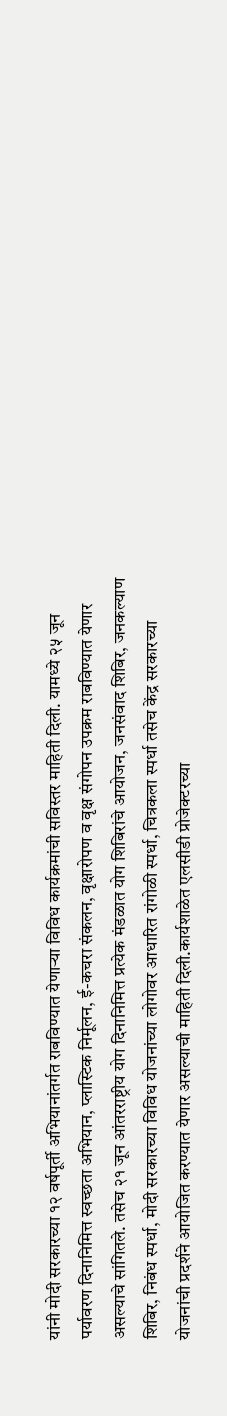यांनी मोदी सरकारच्या १२ वर्षपूर्ती अभियानांतर्गत राबविण्यात येणाऱ्या विविध कार्यक्रमांची सविस्तर माहिती दिली. यामध्ये २५ जून पर्यावरण दिनानिमित्त स्वच्छता अभियान, प्लास्टिक निर्मूलन, ई-कचरा संकलन, वृक्षारोपण व वृक्ष संगोपन उपक्रम राबविण्यात येणार असल्याचे सांगितले. तसेच २१ जून आंतरराष्ट्रीय योग दिनानिमित्त प्रत्येक मंडळात योग शिबिरांचे आयोजन, जनसंवाद शिबिर, जनकल्याण शिबिर, निबंध स्पर्धा, मोदी सरकारच्या विविध योजनांच्या लोगोवर आधारित रांगोळी स्पर्धा, चित्रकला स्पर्धा तसेच केंद्र सरकारच्या योजनांची प्रदर्शने आयोजित करण्यात येणार असल्याची माहिती दिली.कार्यशाळेत एलसीडी प्रोजेक्टरच्या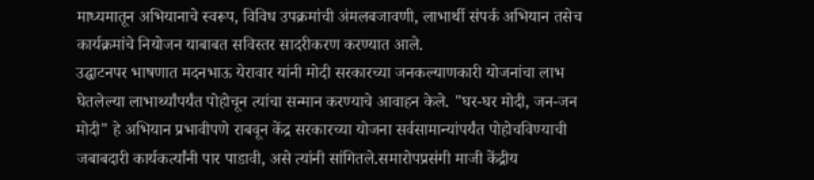माध्यमातून अभियानाचे स्वरूप, विविध उपक्रमांची अंमलबजावणी, लाभार्थी संपर्क अभियान तसेच कार्यक्रमांचे नियोजन याबाबत सविस्तर सादरीकरण करण्यात आले.
उद्घाटनपर भाषणात मदनभाऊ येरावार यांनी मोदी सरकारच्या जनकल्याणकारी योजनांचा लाभ घेतलेल्या लाभार्थ्यांपर्यंत पोहोचून त्यांचा सन्मान करण्याचे आवाहन केले. "घर-घर मोदी, जन-जन मोदी" हे अभियान प्रभावीपणे राबवून केंद्र सरकारच्या योजना सर्वसामान्यांपर्यंत पोहोचविण्याची जबाबदारी कार्यकर्त्यांनी पार पाडावी, असे त्यांनी सांगितले.समारोपप्रसंगी माजी केंद्रीय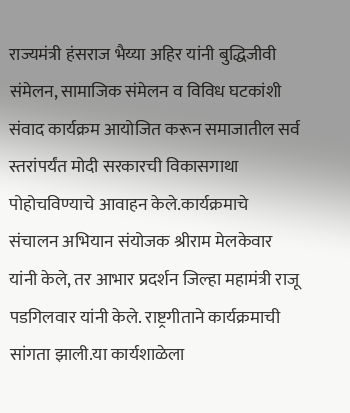राज्यमंत्री हंसराज भैय्या अहिर यांनी बुद्धिजीवी संमेलन, सामाजिक संमेलन व विविध घटकांशी संवाद कार्यक्रम आयोजित करून समाजातील सर्व स्तरांपर्यंत मोदी सरकारची विकासगाथा पोहोचविण्याचे आवाहन केले.कार्यक्रमाचे संचालन अभियान संयोजक श्रीराम मेलकेवार यांनी केले, तर आभार प्रदर्शन जिल्हा महामंत्री राजू पडगिलवार यांनी केले. राष्ट्रगीताने कार्यक्रमाची सांगता झाली.या कार्यशाळेला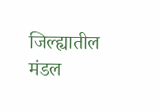जिल्ह्यातील मंडल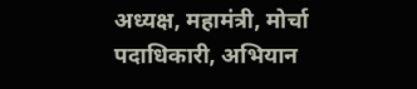अध्यक्ष, महामंत्री, मोर्चा पदाधिकारी, अभियान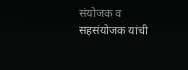संयोजक व सहसंयोजक यांची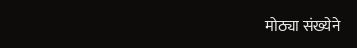मोठ्या संख्येने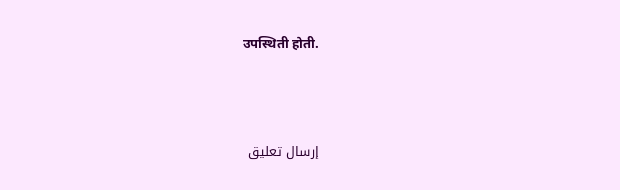उपस्थिती होती.



إرسال تعليق